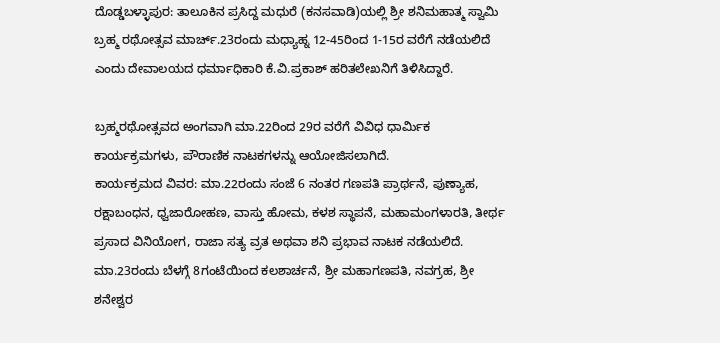ದೊಡ್ಡಬಳ್ಳಾಪುರ: ತಾಲೂಕಿನ ಪ್ರಸಿದ್ದ ಮಧುರೆ (ಕನಸವಾಡಿ)ಯಲ್ಲಿ ಶ್ರೀ ಶನಿಮಹಾತ್ಮ ಸ್ವಾಮಿ ಬ್ರಹ್ಮ ರಥೋತ್ಸವ ಮಾರ್ಚ್.23ರಂದು ಮಧ್ಯಾಹ್ನ 12-45ರಿಂದ 1-15ರ ವರೆಗೆ ನಡೆಯಲಿದೆ ಎಂದು ದೇವಾಲಯದ ಧರ್ಮಾಧಿಕಾರಿ ಕೆ.ವಿ.ಪ್ರಕಾಶ್ ಹರಿತಲೇಖನಿಗೆ ತಿಳಿಸಿದ್ದಾರೆ.

ಬ್ರಹ್ಮರಥೋತ್ಸವದ ಅಂಗವಾಗಿ ಮಾ.22ರಿಂದ 29ರ ವರೆಗೆ ವಿವಿಧ ಧಾರ್ಮಿಕ ಕಾರ್ಯಕ್ರಮಗಳು, ಪೌರಾಣಿಕ ನಾಟಕಗಳನ್ನು ಆಯೋಜಿಸಲಾಗಿದೆ.
ಕಾರ್ಯಕ್ರಮದ ವಿವರ: ಮಾ.22ರಂದು ಸಂಜೆ 6 ನಂತರ ಗಣಪತಿ ಪ್ರಾರ್ಥನೆ, ಪುಣ್ಯಾಹ, ರಕ್ಷಾಬಂಧನ, ಧ್ವಜಾರೋಹಣ, ವಾಸ್ತು ಹೋಮ, ಕಳಶ ಸ್ಥಾಪನೆ, ಮಹಾಮಂಗಳಾರತಿ, ತೀರ್ಥ ಪ್ರಸಾದ ವಿನಿಯೋಗ, ರಾಜಾ ಸತ್ಯ ವ್ರತ ಅಥವಾ ಶನಿ ಪ್ರಭಾವ ನಾಟಕ ನಡೆಯಲಿದೆ.
ಮಾ.23ರಂದು ಬೆಳಗ್ಗೆ 8ಗಂಟೆಯಿಂದ ಕಲಶಾರ್ಚನೆ, ಶ್ರೀ ಮಹಾಗಣಪತಿ, ನವಗ್ರಹ, ಶ್ರೀ ಶನೇಶ್ವರ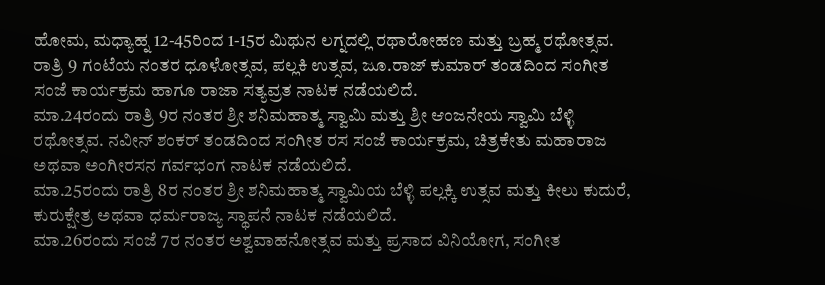ಹೋಮ, ಮಧ್ಯಾಹ್ನ 12-45ರಿಂದ 1-15ರ ಮಿಥುನ ಲಗ್ನದಲ್ಲಿ ರಥಾರೋಹಣ ಮತ್ತು ಬ್ರಹ್ಮ ರಥೋತ್ಸವ. ರಾತ್ರಿ 9 ಗಂಟೆಯ ನಂತರ ಧೂಳೋತ್ಸವ, ಪಲ್ಲಕಿ ಉತ್ಸವ, ಜೂ.ರಾಜ್ ಕುಮಾರ್ ತಂಡದಿಂದ ಸಂಗೀತ ಸಂಜೆ ಕಾರ್ಯಕ್ರಮ ಹಾಗೂ ರಾಜಾ ಸತ್ಯವ್ರತ ನಾಟಕ ನಡೆಯಲಿದೆ.
ಮಾ.24ರಂದು ರಾತ್ರಿ 9ರ ನಂತರ ಶ್ರೀ ಶನಿಮಹಾತ್ಮ ಸ್ವಾಮಿ ಮತ್ತು ಶ್ರೀ ಆಂಜನೇಯ ಸ್ವಾಮಿ ಬೆಳ್ಳಿ ರಥೋತ್ಸವ. ನವೀನ್ ಶಂಕರ್ ತಂಡದಿಂದ ಸಂಗೀತ ರಸ ಸಂಜೆ ಕಾರ್ಯಕ್ರಮ, ಚಿತ್ರಕೇತು ಮಹಾರಾಜ ಅಥವಾ ಅಂಗೀರಸನ ಗರ್ವಭಂಗ ನಾಟಕ ನಡೆಯಲಿದೆ.
ಮಾ.25ರಂದು ರಾತ್ರಿ 8ರ ನಂತರ ಶ್ರೀ ಶನಿಮಹಾತ್ಮ ಸ್ವಾಮಿಯ ಬೆಳ್ಳಿ ಪಲ್ಲಕ್ಕಿ ಉತ್ಸವ ಮತ್ತು ಕೀಲು ಕುದುರೆ, ಕುರುಕ್ಷೇತ್ರ ಅಥವಾ ಧರ್ಮರಾಜ್ಯ ಸ್ಥಾಪನೆ ನಾಟಕ ನಡೆಯಲಿದೆ.
ಮಾ.26ರಂದು ಸಂಜೆ 7ರ ನಂತರ ಅಶ್ವವಾಹನೋತ್ಸವ ಮತ್ತು ಪ್ರಸಾದ ವಿನಿಯೋಗ, ಸಂಗೀತ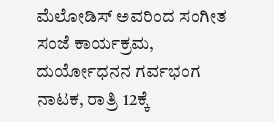ಮೆಲೋಡಿಸ್ ಅವರಿಂದ ಸಂಗೀತ ಸಂಜೆ ಕಾರ್ಯಕ್ರಮ, ದುರ್ಯೋಧನನ ಗರ್ವಭಂಗ ನಾಟಕ, ರಾತ್ರಿ 12ಕ್ಕೆ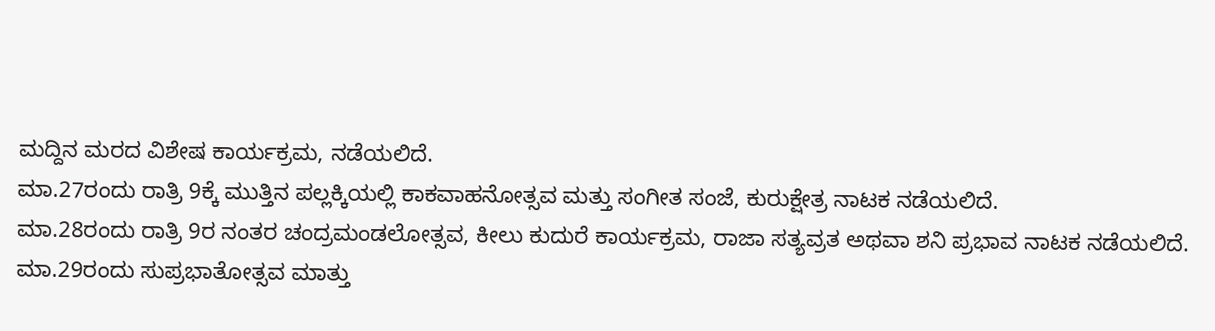ಮದ್ದಿನ ಮರದ ವಿಶೇಷ ಕಾರ್ಯಕ್ರಮ, ನಡೆಯಲಿದೆ.
ಮಾ.27ರಂದು ರಾತ್ರಿ 9ಕ್ಕೆ ಮುತ್ತಿನ ಪಲ್ಲಕ್ಕಿಯಲ್ಲಿ ಕಾಕವಾಹನೋತ್ಸವ ಮತ್ತು ಸಂಗೀತ ಸಂಜೆ, ಕುರುಕ್ಷೇತ್ರ ನಾಟಕ ನಡೆಯಲಿದೆ.
ಮಾ.28ರಂದು ರಾತ್ರಿ 9ರ ನಂತರ ಚಂದ್ರಮಂಡಲೋತ್ಸವ, ಕೀಲು ಕುದುರೆ ಕಾರ್ಯಕ್ರಮ, ರಾಜಾ ಸತ್ಯವ್ರತ ಅಥವಾ ಶನಿ ಪ್ರಭಾವ ನಾಟಕ ನಡೆಯಲಿದೆ.
ಮಾ.29ರಂದು ಸುಪ್ರಭಾತೋತ್ಸವ ಮಾತ್ತು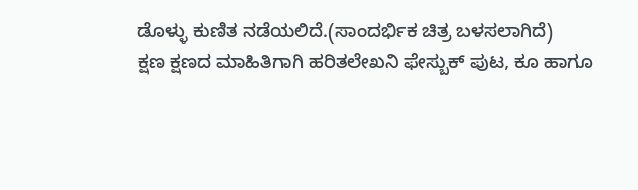ಡೊಳ್ಳು ಕುಣಿತ ನಡೆಯಲಿದೆ.(ಸಾಂದರ್ಭಿಕ ಚಿತ್ರ ಬಳಸಲಾಗಿದೆ)
ಕ್ಷಣ ಕ್ಷಣದ ಮಾಹಿತಿಗಾಗಿ ಹರಿತಲೇಖನಿ ಫೇಸ್ಬುಕ್ ಪುಟ, ಕೂ ಹಾಗೂ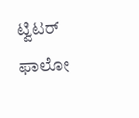ಟ್ವಿಟರ್ ಫಾಲೋ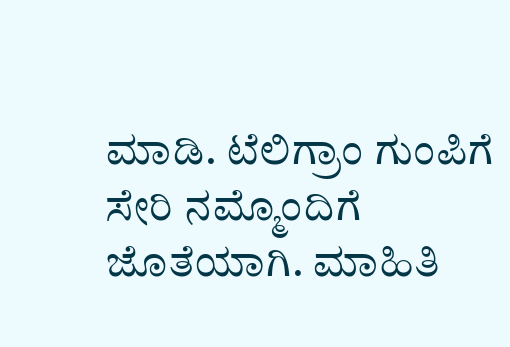ಮಾಡಿ. ಟೆಲಿಗ್ರಾಂ ಗುಂಪಿಗೆ ಸೇರಿ ನಮ್ಮೊಂದಿಗೆ ಜೊತೆಯಾಗಿ. ಮಾಹಿತಿ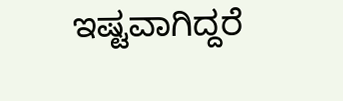ಇಷ್ಟವಾಗಿದ್ದರೆ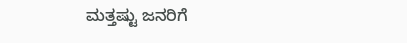ಮತ್ತಷ್ಟು ಜನರಿಗೆ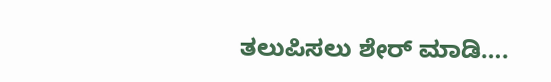ತಲುಪಿಸಲು ಶೇರ್ ಮಾಡಿ….